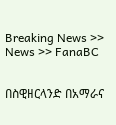Breaking News >> News >> FanaBC


በስዊዘርላንድ በአማራና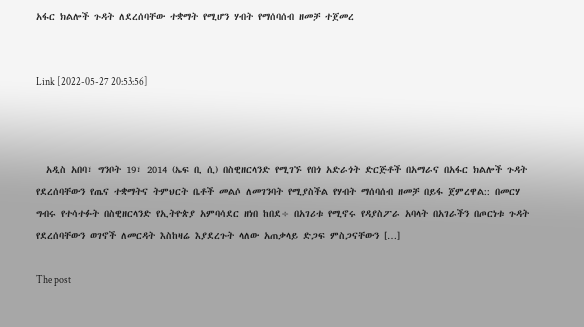አፋር ክልሎች ጉዳት ለደረሰባቸው ተቋማት የሚሆን ሃብት የማሰባሰብ ዘመቻ ተጀመረ


Link [2022-05-27 20:53:56]



  አዲስ አበባ፣ ግንቦት 19፣ 2014 (ኤፍ ቢ ሲ) በስዊዘርላንድ የሚገኙ የበጎ አድራጎት ድርጅቶች በአማራና በአፋር ክልሎች ጉዳት የደረሰባቸውን የጤና ተቋማትና ትምህርት ቤቶች መልሶ ለመገንባት የሚያስችል የሃብት ማሰባሰብ ዘመቻ በይፋ ጀምረዋል:: በመርሃ ግብሩ የተሳተፉት በስዊዘርላንድ የኢትዮጵያ አምባሳደር ዘነበ ከበደ÷ በአገሪቱ የሚኖሩ የዳያስፖራ አባላት በአገራችን በጦርነቱ ጉዳት የደረሰባቸውን ወገኖች ለመርዳት እስከዛሬ እያደረጉት ላለው አጠቃላይ ድጋፍ ምስጋናቸውን […]

The post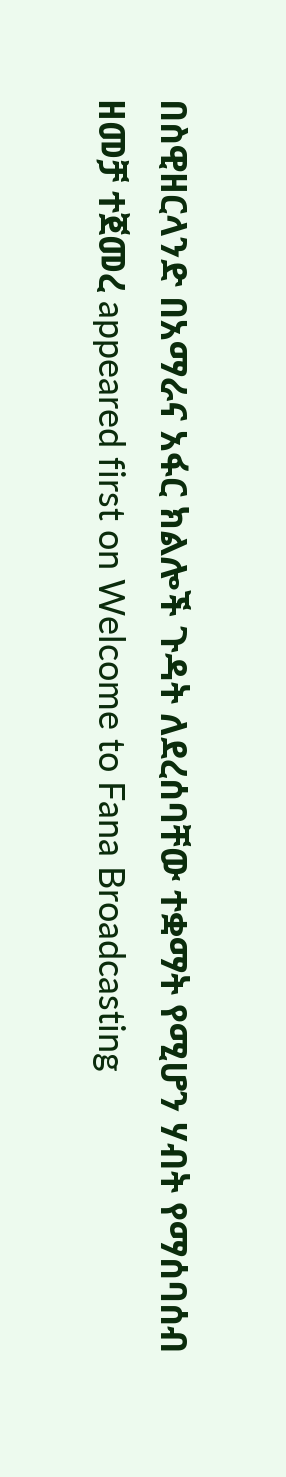በስዊዘርላንድ በአማራና አፋር ክልሎች ጉዳት ለደረሰባቸው ተቋማት የሚሆን ሃብት የማሰባሰብ ዘመቻ ተጀመረ appeared first on Welcome to Fana Broadcasting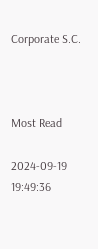Corporate S.C.



Most Read

2024-09-19 19:49:36